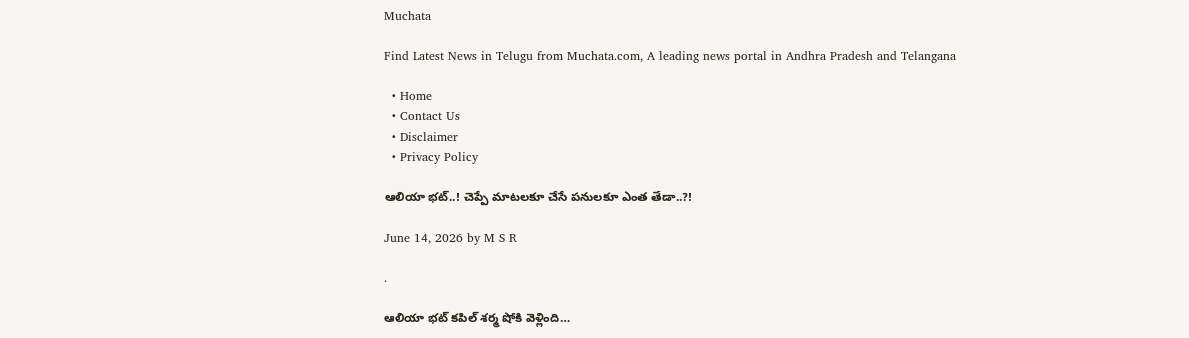Muchata

Find Latest News in Telugu from Muchata.com, A leading news portal in Andhra Pradesh and Telangana

  • Home
  • Contact Us
  • Disclaimer
  • Privacy Policy

ఆలియా భట్..! చెప్పే మాటలకూ చేసే పనులకూ ఎంత తేడా..?!

June 14, 2026 by M S R

.

ఆలియా భట్ కపిల్ శర్మ షోకి వెళ్లింది…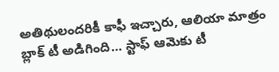అతిథులందరికీ కాఫీ ఇచ్చారు, ఆలియా మాత్రం బ్లాక్ టీ అడిగింది… స్టాఫ్ ఆమెకు టీ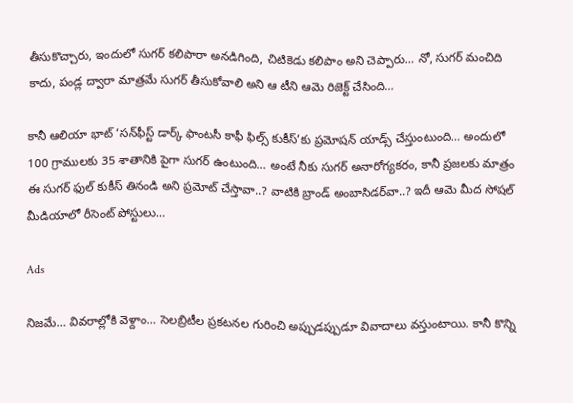తీసుకొచ్చారు, ఇందులో సుగర్ కలిపారా అనడిగింది, చిటికెడు కలిపాం అని చెప్పారు… నో, సుగర్ మంచిది కాదు, పండ్ల ద్వారా మాత్రమే సుగర్ తీసుకోవాలి అని ఆ టీని ఆమె రిజెక్ట్ చేసింది…

కానీ ఆలియా భాట్ ‘సన్‌ఫీస్ట్ డార్క్ ఫాంటసీ కాఫీ ఫిల్స్ కుకీస్’కు ప్రమోషన్ యాడ్స్ చేస్తుంటుంది… అందులో 100 గ్రాములకు 35 శాతానికి పైగా సుగర్ ఉంటుంది… అంటే నీకు సుగర్ అనారోగ్యకరం, కానీ ప్రజలకు మాత్రం ఈ సుగర్ ఫుల్ కుకీస్ తినండి అని ప్రమోట్ చేస్తావా..? వాటికి బ్రాండ్ అంబాసిడర్‌వా..? ఇదీ ఆమె మీద సోషల్ మీడియాలో రీసెంట్ పోస్టులు…

Ads

నిజమే… వివరాల్లోకి వెళ్దాం… సెలబ్రిటీల ప్రకటనల గురించి అప్పుడప్పుడూ వివాదాలు వస్తుంటాయి. కానీ కొన్ని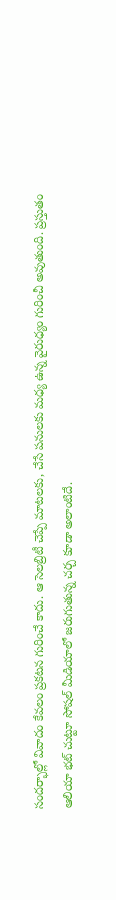సందర్భాల్లో వివాదం కేవలం ప్రకటన గురించే కాదు. ఆ సెలబ్రిటీ చెప్పే మాటలకు, చేసే పనులకు మధ్య ఉన్న వైరుధ్యం గురించీ అవుతుంది. ప్రస్తుతం ఆలియా భట్ చుట్టూ సోషల్ మీడియాలో జరుగుతున్న చర్చ కూడా అలాంటిదే.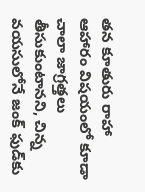తన కూతురు రాహా ఆహారం విషయంలో కూడా చాలా జాగ్రత్తలు తీసుకుంటానని, చిన్న వయసులోనే జంక్ ఫుడ్‌కు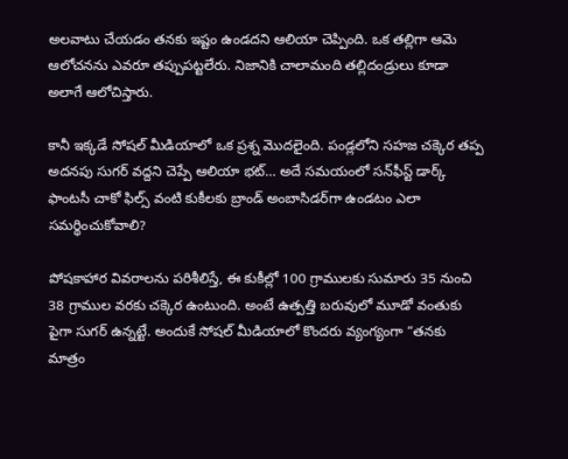అలవాటు చేయడం తనకు ఇష్టం ఉండదని ఆలియా చెప్పింది. ఒక తల్లిగా ఆమె ఆలోచనను ఎవరూ తప్పుపట్టలేరు. నిజానికి చాలామంది తల్లిదండ్రులు కూడా అలాగే ఆలోచిస్తారు.

కానీ ఇక్కడే సోషల్ మీడియాలో ఒక ప్రశ్న మొదలైంది. పండ్లలోని సహజ చక్కెర తప్ప అదనపు సుగర్ వద్దని చెప్పే ఆలియా భట్… అదే సమయంలో సన్‌ఫీస్ట్ డార్క్ ఫాంటసీ చాకో ఫిల్స్ వంటి కుకీలకు బ్రాండ్ అంబాసిడర్‌గా ఉండటం ఎలా సమర్థించుకోవాలి?

పోషకాహార వివరాలను పరిశీలిస్తే, ఈ కుకీల్లో 100 గ్రాములకు సుమారు 35 నుంచి 38 గ్రాముల వరకు చక్కెర ఉంటుంది. అంటే ఉత్పత్తి బరువులో మూడో వంతుకు పైగా సుగర్ ఉన్నట్టే. అందుకే సోషల్ మీడియాలో కొందరు వ్యంగ్యంగా “తనకు మాత్రం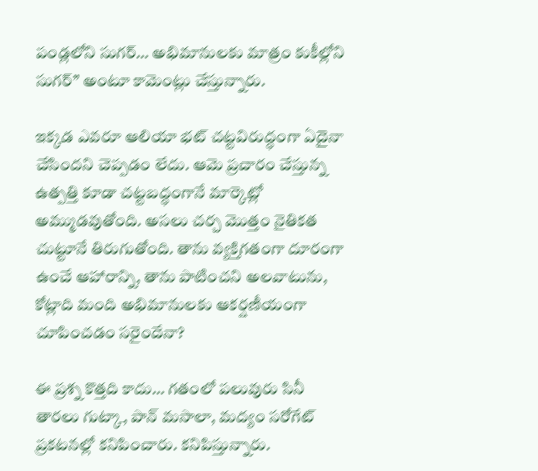పండ్లలోని సుగర్… అభిమానులకు మాత్రం కుకీల్లోని సుగర్” అంటూ కామెంట్లు చేస్తున్నారు.

ఇక్కడ ఎవరూ ఆలియా భట్ చట్టవిరుద్ధంగా ఏదైనా చేసిందని చెప్పడం లేదు. ఆమె ప్రచారం చేస్తున్న ఉత్పత్తి కూడా చట్టబద్ధంగానే మార్కెట్లో అమ్ముడవుతోంది. అసలు చర్చ మొత్తం నైతికత చుట్టూనే తిరుగుతోంది. తాను వ్యక్తిగతంగా దూరంగా ఉంచే ఆహారాన్ని, తాను పాటించని అలవాటును, కోట్లాది మంది అభిమానులకు ఆకర్షణీయంగా చూపించడం సరైందేనా?

ఈ ప్రశ్న కొత్తది కాదు… గతంలో పలువురు సినీ తారలు గుట్కా, పాన్ మసాలా, మద్యం సరోగేట్ ప్రకటనల్లో కనిపించారు. కనిపిస్తున్నారు.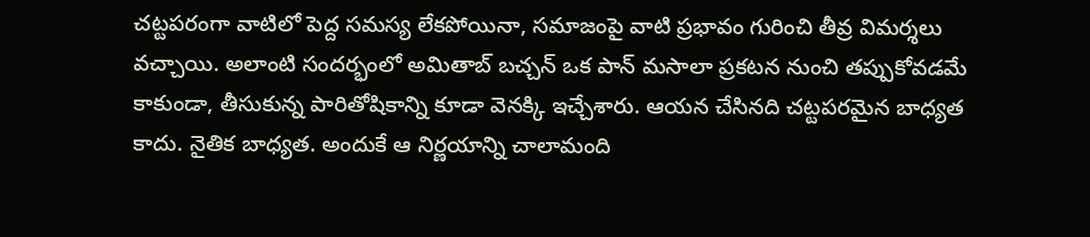చట్టపరంగా వాటిలో పెద్ద సమస్య లేకపోయినా, సమాజంపై వాటి ప్రభావం గురించి తీవ్ర విమర్శలు వచ్చాయి. అలాంటి సందర్భంలో అమితాబ్ బచ్చన్ ఒక పాన్ మసాలా ప్రకటన నుంచి తప్పుకోవడమే కాకుండా, తీసుకున్న పారితోషికాన్ని కూడా వెనక్కి ఇచ్చేశారు. ఆయన చేసినది చట్టపరమైన బాధ్యత కాదు. నైతిక బాధ్యత. అందుకే ఆ నిర్ణయాన్ని చాలామంది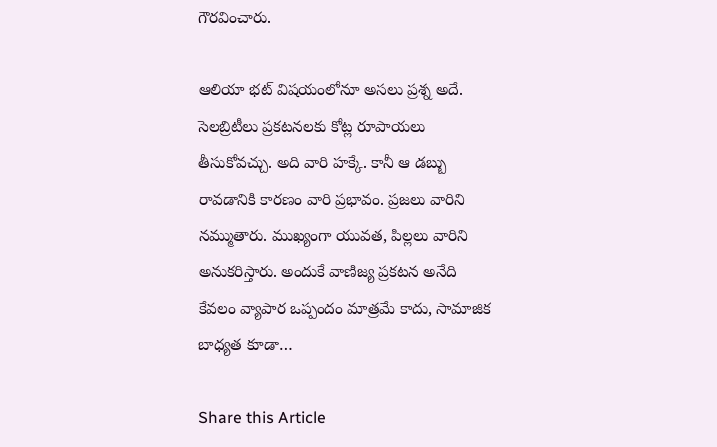గౌరవించారు.

ఆలియా భట్ విషయంలోనూ అసలు ప్రశ్న అదే. సెలబ్రిటీలు ప్రకటనలకు కోట్ల రూపాయలు తీసుకోవచ్చు. అది వారి హక్కే. కానీ ఆ డబ్బు రావడానికి కారణం వారి ప్రభావం. ప్రజలు వారిని నమ్ముతారు. ముఖ్యంగా యువత, పిల్లలు వారిని అనుకరిస్తారు. అందుకే వాణిజ్య ప్రకటన అనేది కేవలం వ్యాపార ఒప్పందం మాత్రమే కాదు, సామాజిక బాధ్యత కూడా…

Share this Article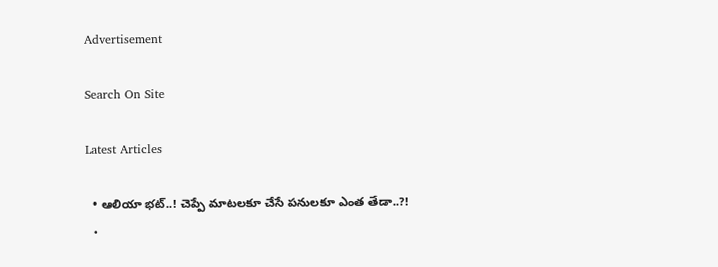Advertisement

Search On Site

Latest Articles

  • ఆలియా భట్..! చెప్పే మాటలకూ చేసే పనులకూ ఎంత తేడా..?!
  •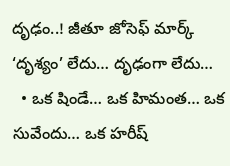దృఢం..! జీతూ జోసెఫ్ మార్క్ ‘దృశ్యం’ లేదు… దృఢంగా లేదు…
  • ఒక షిండే… ఒక హిమంత… ఒక సువేందు… ఒక హరీష్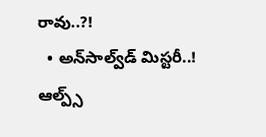రావు..?!
  • అన్‌సాల్వ్‌డ్ మిస్టరీ..! ఆల్ప్స్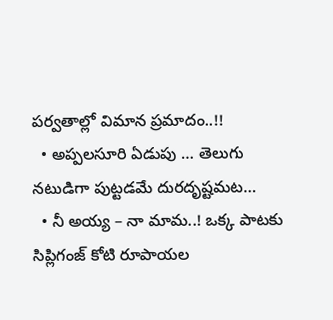పర్వతాల్లో విమాన ప్రమాదం..!!
  • అప్పలసూరి ఏడుపు … తెలుగు నటుడిగా పుట్టడమే దురదృష్టమట…
  • నీ అయ్య – నా మామ..! ఒక్క పాటకు సిప్లిగంజ్ కోటి రూపాయల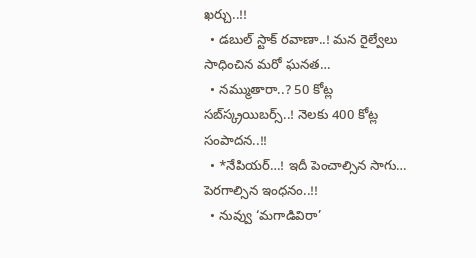ఖర్చు..!!
  • డబుల్ స్టాక్ రవాణా..! మన రైల్వేలు సాధించిన మరో ఘనత…
  • నమ్ముతారా..? 50 కోట్ల సబ్‌స్క్రయిబర్స్..! నెలకు 400 కోట్ల సంపాదన..!!
  • *నేపియర్…! ఇదీ పెంచాల్సిన సాగు… పెరగాల్సిన ఇంధనం..!!
  • నువ్వు ‘మగాడివిరా’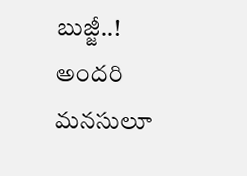బుజ్జీ..! అందరి మనసులూ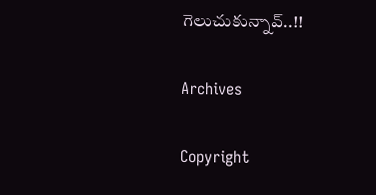గెలుచుకున్నావ్..!!

Archives

Copyright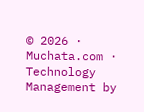© 2026 · Muchata.com · Technology Management by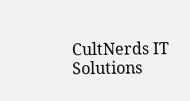CultNerds IT Solutions